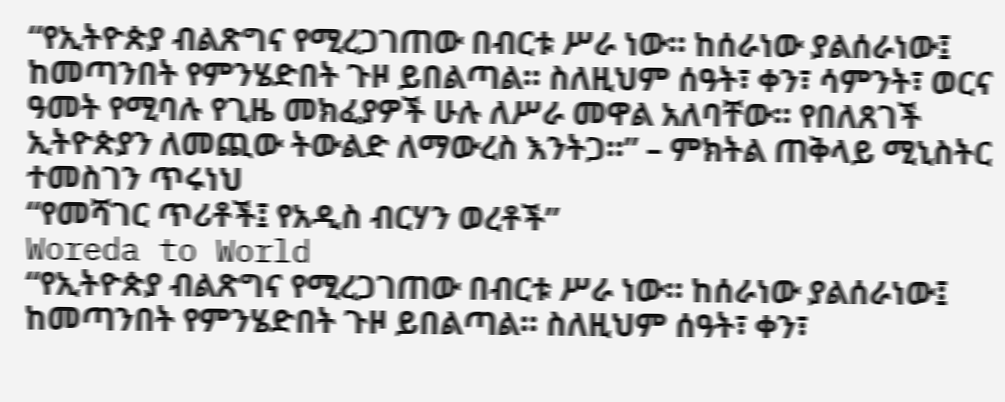“የኢትዮጵያ ብልጽግና የሚረጋገጠው በብርቱ ሥራ ነው። ከሰራነው ያልሰራነው፤ ከመጣንበት የምንሄድበት ጉዞ ይበልጣል። ስለዚህም ሰዓት፣ ቀን፣ ሳምንት፣ ወርና ዓመት የሚባሉ የጊዜ መክፈያዎች ሁሉ ለሥራ መዋል አለባቸው። የበለጸገች ኢትዮጵያን ለመጪው ትውልድ ለማውረስ እንትጋ።” – ምክትል ጠቅላይ ሚኒስትር ተመስገን ጥሩነህ
“የመሻገር ጥሪቶች፤ የአዲስ ብርሃን ወረቶች”
Woreda to World
“የኢትዮጵያ ብልጽግና የሚረጋገጠው በብርቱ ሥራ ነው። ከሰራነው ያልሰራነው፤ ከመጣንበት የምንሄድበት ጉዞ ይበልጣል። ስለዚህም ሰዓት፣ ቀን፣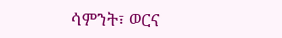ሳምንት፣ ወርና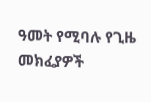ዓመት የሚባሉ የጊዜ መክፈያዎች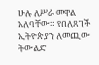ሁሉ ለሥራ መዋል አለባቸው። የበለጸገች ኢትዮጵያን ለመጪው ትውልድ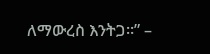ለማውረስ እንትጋ።” –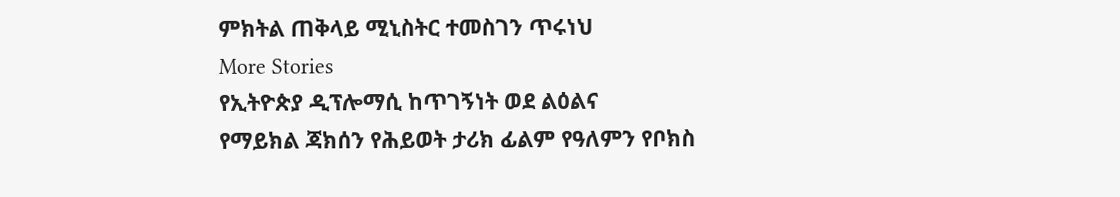ምክትል ጠቅላይ ሚኒስትር ተመስገን ጥሩነህ
More Stories
የኢትዮጵያ ዲፕሎማሲ ከጥገኝነት ወደ ልዕልና
የማይክል ጃክሰን የሕይወት ታሪክ ፊልም የዓለምን የቦክስ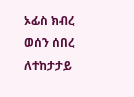ኦፊስ ክብረ ወሰን ሰበረ
ለተከታታይ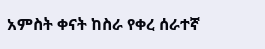አምስት ቀናት ከስራ የቀረ ሰራተኛ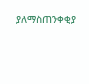ያለማስጠንቀቂያ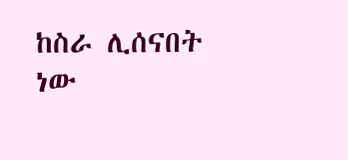ከስራ ሊሰናበት ነው